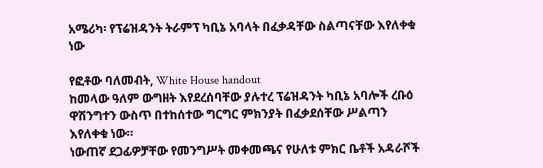አሜሪካ፡ የፕሬዝዳንት ትራምፕ ካቢኔ አባላት በፈቃዳቸው ስልጣናቸው እየለቀቁ ነው

የፎቶው ባለመብት, White House handout
ከመላው ዓለም ውግዘት እየደረሰባቸው ያሉተረ ፕሬዝዳንት ካቢኔ አባሎች ረቡዕ ዋሽንግተን ውስጥ በተከሰተው ግርግር ምክንያት በፈቃደሰቸው ሥልጣን እየለቀቁ ነው።
ነውጠኛ ደጋፊዎቻቸው የመንግሥት መቀመጫና የሁለቱ ምክር ቤቶች አዳራሾች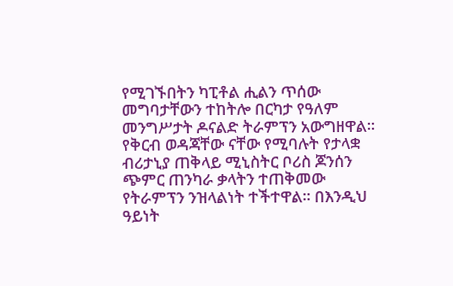የሚገኙበትን ካፒቶል ሒልን ጥሰው መግባታቸውን ተከትሎ በርካታ የዓለም መንግሥታት ዶናልድ ትራምፕን አውግዘዋል።
የቅርብ ወዳጃቸው ናቸው የሚባሉት የታላቋ ብሪታኒያ ጠቅላይ ሚኒስትር ቦሪስ ጆንሰን ጭምር ጠንካራ ቃላትን ተጠቅመው የትራምፕን ንዝላልነት ተችተዋል። በእንዲህ ዓይነት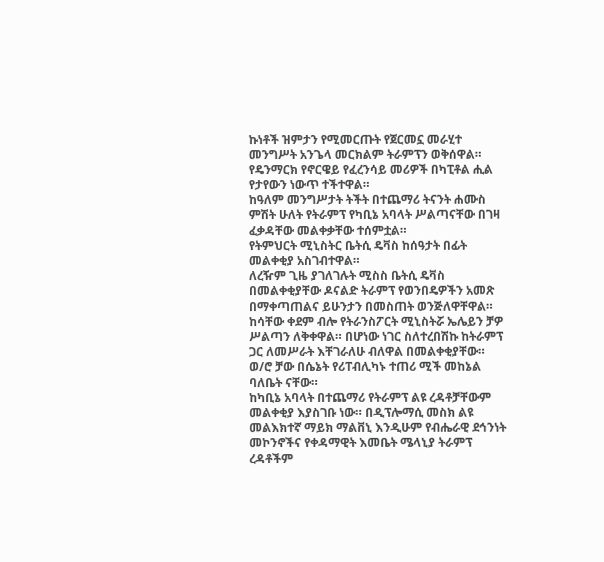ኩነቶች ዝምታን የሚመርጡት የጀርመኗ መራሂተ መንግሥት አንጌላ መርክልም ትራምፕን ወቅሰዋል።
የዴንማርክ የኖርዌይ የፈረንሳይ መሪዎች በካፒቶል ሒል የታየውን ነውጥ ተችተዋል።
ከዓለም መንግሥታት ትችት በተጨማሪ ትናንት ሐሙስ ምሽት ሁለት የትራምፕ የካቢኔ አባላት ሥልጣናቸው በገዛ ፈቃዳቸው መልቀቃቸው ተሰምቷል።
የትምህርት ሚኒስትር ቤትሲ ዴቫስ ከሰዓታት በፊት መልቀቂያ አስገብተዋል።
ለረዥም ጊዜ ያገለገሉት ሚስስ ቤትሲ ዴቫስ በመልቀቂያቸው ዶናልድ ትራምፕ የወንበዴዎችን አመጽ በማቀጣጠልና ይሁንታን በመስጠት ወንጅለዋቸዋል።
ከሳቸው ቀደም ብሎ የትራንስፖርት ሚኒስትሯ ኤሌይን ቻዎ ሥልጣን ለቅቀዋል። በሆነው ነገር ስለተረበሽኩ ከትራምፕ ጋር ለመሥራት እቸገራለሁ ብለዋል በመልቀቂያቸው። ወ/ሮ ቻው በሴኔት የሪፐብሊካኑ ተጠሪ ሚች መከኔል ባለቤት ናቸው።
ከካቢኔ አባላት በተጨማሪ የትራምፕ ልዩ ረዳቶቻቸውም መልቀቂያ እያስገቡ ነው። በዲፕሎማሲ መስክ ልዩ መልእክተኛ ማይክ ማልቨኒ እንዲሁም የብሔራዊ ደኅንነት መኮንኖችና የቀዳማዊት እመቤት ሜላኒያ ትራምፕ ረዳቶችም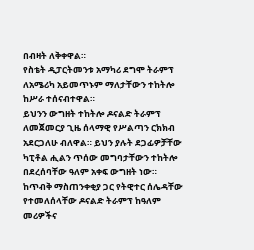በብዛት ለቅቀዋል።
የስቴት ዲፓርትመንቱ አማካሪ ደግሞ ትራምፕ ለአሜሪካ አይመጥኑም ማለታቸውን ተከትሎ ከሥራ ተሰናብተዋል።
ይህንን ውግዘት ተከትሎ ዶናልድ ትራምፕ ለመጀመርያ ጊዜ ሰላማዊ የሥልጣን ርክክብ አደርጋለሁ ብለዋል። ይህን ያሉት ደጋፊዎቻቸው ካፒቶል ሒልን ጥሰው መግባታቸውን ተከትሎ በደረሰባቸው ዓለም አቀፍ ውግዘት ነው።
ከጥብቅ ማስጠንቀቂያ ጋር የትዊተር ሰሌዳቸው የተመለሰላቸው ዶናልድ ትራምፕ ከዓለም መሪዎችና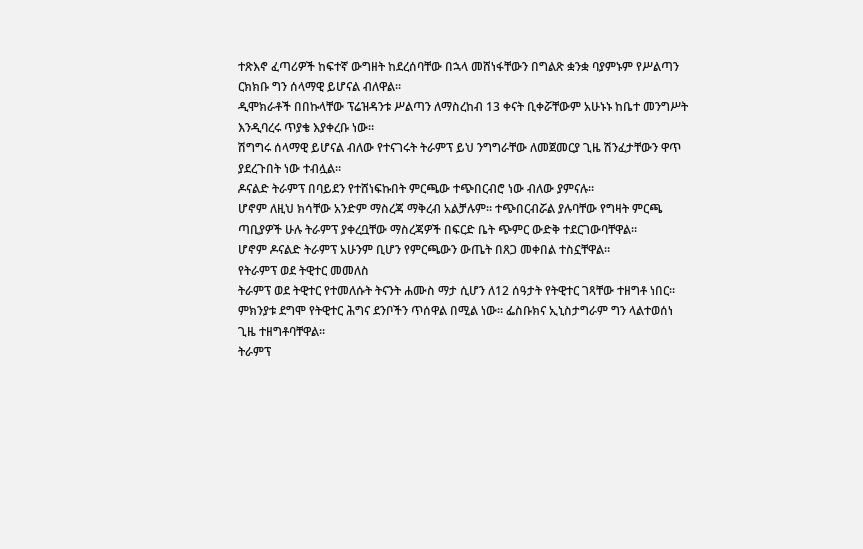ተጽእኖ ፈጣሪዎች ከፍተኛ ውግዘት ከደረሰባቸው በኋላ መሸነፋቸውን በግልጽ ቋንቋ ባያምኑም የሥልጣን ርክክቡ ግን ሰላማዊ ይሆናል ብለዋል።
ዲሞክራቶች በበኩላቸው ፕሬዝዳንቱ ሥልጣን ለማስረከብ 13 ቀናት ቢቀሯቸውም አሁኑኑ ከቤተ መንግሥት እንዲባረሩ ጥያቄ እያቀረቡ ነው።
ሽግግሩ ሰላማዊ ይሆናል ብለው የተናገሩት ትራምፕ ይህ ንግግራቸው ለመጀመርያ ጊዜ ሽንፈታቸውን ዋጥ ያደረጉበት ነው ተብሏል።
ዶናልድ ትራምፕ በባይደን የተሸነፍኩበት ምርጫው ተጭበርብሮ ነው ብለው ያምናሉ።
ሆኖም ለዚህ ክሳቸው አንድም ማስረጃ ማቅረብ አልቻሉም። ተጭበርብሯል ያሉባቸው የግዛት ምርጫ ጣቢያዎች ሁሉ ትራምፕ ያቀረቧቸው ማስረጃዎች በፍርድ ቤት ጭምር ውድቅ ተደርገውባቸዋል።
ሆኖም ዶናልድ ትራምፕ አሁንም ቢሆን የምርጫውን ውጤት በጸጋ መቀበል ተስኗቸዋል።
የትራምፕ ወደ ትዊተር መመለስ
ትራምፕ ወደ ትዊተር የተመለሱት ትናንት ሐሙስ ማታ ሲሆን ለ12 ሰዓታት የትዊተር ገጻቸው ተዘግቶ ነበር። ምክንያቱ ደግሞ የትዊተር ሕግና ደንቦችን ጥሰዋል በሚል ነው። ፌስቡክና ኢኒስታግራም ግን ላልተወሰነ ጊዜ ተዘግቶባቸዋል።
ትራምፕ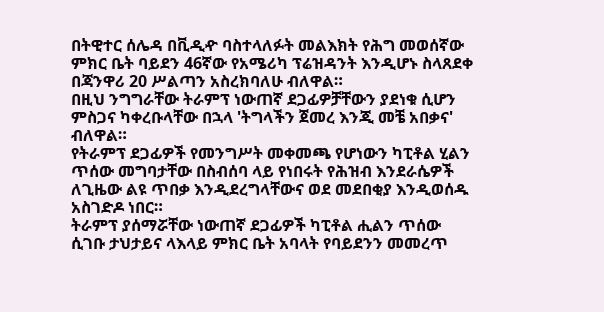በትዊተር ሰሌዳ በቪዲዯ ባስተላለፉት መልእክት የሕግ መወሰኛው ምክር ቤት ባይደን 46ኛው የአሜሪካ ፕሬዝዳንት እንዲሆኑ ስላጸደቀ በጃንዋሪ 20 ሥልጣን አስረክባለሁ ብለዋል።
በዚህ ንግግራቸው ትራምፕ ነውጠኛ ደጋፊዎቻቸውን ያደነቁ ሲሆን ምስጋና ካቀረቡላቸው በኋላ 'ትግላችን ጀመረ እንጂ መቼ አበቃና' ብለዋል።
የትራምፕ ደጋፊዎች የመንግሥት መቀመጫ የሆነውን ካፒቶል ሂልን ጥሰው መግባታቸው በስብሰባ ላይ የነበሩት የሕዝብ እንደራሴዎች ለጊዜው ልዩ ጥበቃ እንዲደረግላቸውና ወደ መደበቂያ እንዲወሰዱ አስገድዶ ነበር።
ትራምፕ ያሰማሯቸው ነውጠኛ ደጋፊዎች ካፒቶል ሒልን ጥሰው ሲገቡ ታህታይና ላእላይ ምክር ቤት አባላት የባይደንን መመረጥ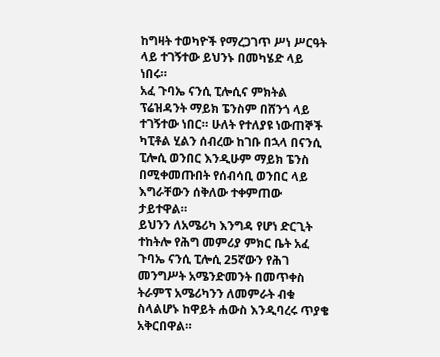ከግዛት ተወካዮች የማረጋገጥ ሥነ ሥርዓት ላይ ተገኝተው ይህንኑ በመካሄድ ላይ ነበሩ።
አፈ ጉባኤ ናንሲ ፒሎሲና ምክትል ፕሬዝዳንት ማይክ ፔንስም በሸንጎ ላይ ተገኝተው ነበር። ሁለት የተለያዩ ነውጠኞች ካፒቶል ሂልን ሰብረው ከገቡ በኋላ በናንሲ ፒሎሲ ወንበር እንዲሁም ማይክ ፔንስ በሚቀመጡበት የሰብሳቢ ወንበር ላይ እግራቸውን ሰቅለው ተቀምጠው ታይተዋል።
ይህንን ለአሜሪካ እንግዳ የሆነ ድርጊት ተከትሎ የሕግ መምሪያ ምክር ቤት አፈ ጉባኤ ናንሲ ፒሎሲ 25ኛውን የሕገ መንግሥት አሜንድመንት በመጥቀስ ትራምፕ አሜሪካንን ለመምራት ብቁ ስላልሆኑ ከዋይት ሐውስ እንዲባረሩ ጥያቄ አቅርበዋል።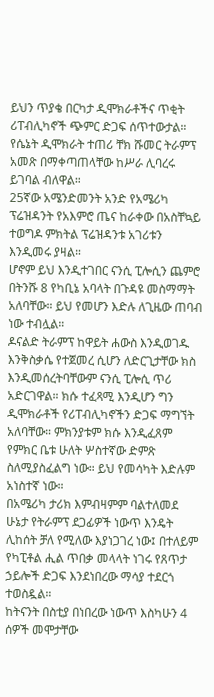ይህን ጥያቄ በርካታ ዲሞክራቶችና ጥቂት ሪፐብሊካኖች ጭምር ድጋፍ ሰጥተውታል። የሴኔት ዲሞክራት ተጠሪ ቸክ ሹመር ትራምፕ አመጽ በማቀጣጠላቸው ከሥራ ሊባረሩ ይገባል ብለዋል።
25ኛው አሜንድመንት አንድ የአሜሪካ ፕሬዝዳንት የአእምሮ ጤና ከራቀው በአስቸኳይ ተወግዶ ምክትል ፕሬዝዳንቱ አገሪቱን እንዲመሩ ያዛል።
ሆኖም ይህ እንዲተገበር ናንሲ ፒሎሲን ጨምሮ በትንሹ 8 የካቢኔ አባላት በጉዳዩ መስማማት አለባቸው። ይህ የመሆን እድሉ ለጊዜው ጠባብ ነው ተብሏል።
ዶናልድ ትራምፕ ከዋይት ሐውስ እንዲወገዱ እንቅስቃሴ የተጀመረ ሲሆን ለድርጊታቸው ክስ እንዲመሰረትባቸውም ናንሲ ፒሎሲ ጥሪ አድርገዋል። ክሱ ተፈጻሚ እንዲሆን ግን ዲሞክራቶች የሪፐብሊካኖችን ድጋፍ ማግኘት አለባቸው። ምክንያቱም ክሱ እንዲፈጸም የምክር ቤቱ ሁለት ሦስተኛው ድምጽ ስለሚያስፈልግ ነው። ይህ የመሳካት እድሉም አነስተኛ ነው።
በአሜሪካ ታሪክ እምብዛምም ባልተለመደ ሁኔታ የትራምፕ ደጋፊዎች ነውጥ እንዴት ሊከሰት ቻለ የሚለው እያነጋገረ ነው፤ በተለይም የካፒቶል ሒል ጥበቃ መላላት ነገሩ የጸጥታ ኃይሎች ድጋፍ እንደነበረው ማሳያ ተደርጎ ተወስዷል።
ከትናንት በስቲያ በነበረው ነውጥ እስካሁን 4 ሰዎች መሞታቸው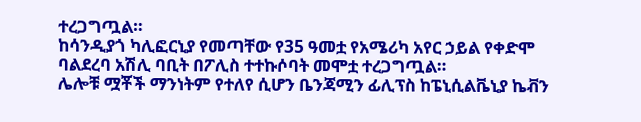ተረጋግጧል።
ከሳንዲያጎ ካሊፎርኒያ የመጣቸው የ35 ዓመቷ የአሜሪካ አየር ኃይል የቀድሞ ባልደረባ አሽሊ ባቢት በፖሊስ ተተኩሶባት መሞቷ ተረጋግጧል።
ሌሎቹ ሟቾች ማንነትም የተለየ ሲሆን ቤንጃሚን ፊሊፕስ ከፔኒሲልቬኒያ ኬቭን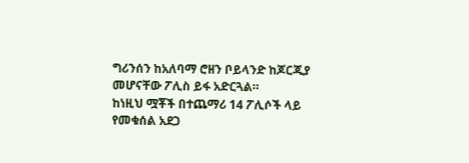ግሪንሰን ከአለባማ ሮዘን ቦይላንድ ከጆርጂያ መሆናቸው ፖሊስ ይፋ አድርጓል።
ከነዚህ ሟቾች በተጨማሪ 14 ፖሊሶች ላይ የመቁሰል አደጋ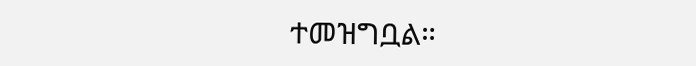ተመዝግቧል።